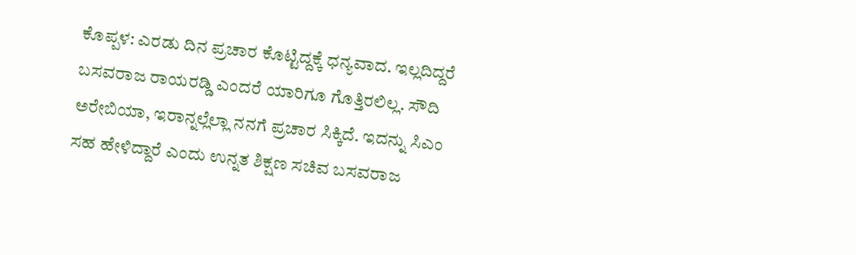ಕೊಪ್ಪಳ: ಎರಡು ದಿನ ಪ್ರಚಾರ ಕೊಟ್ಟಿದ್ದಕ್ಕೆ ಧನ್ಯವಾದ. ಇಲ್ಲದಿದ್ದರೆ ಬಸವರಾಜ ರಾಯರಡ್ಡಿ ಎಂದರೆ ಯಾರಿಗೂ ಗೊತ್ತಿರಲಿಲ್ಲ. ಸೌದಿ ಅರೇಬಿಯಾ, ಇರಾನ್ನಲ್ಲೆಲ್ಲಾ ನನಗೆ ಪ್ರಚಾರ ಸಿಕ್ಕಿದೆ. ಇದನ್ನು ಸಿಎಂ ಸಹ ಹೇಳಿದ್ದಾರೆ ಎಂದು ಉನ್ನತ ಶಿಕ್ಷಣ ಸಚಿವ ಬಸವರಾಜ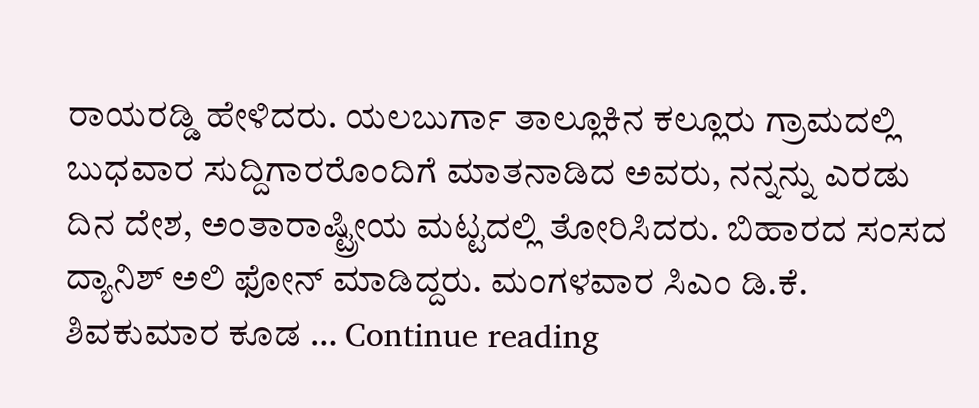ರಾಯರಡ್ಡಿ ಹೇಳಿದರು. ಯಲಬುರ್ಗಾ ತಾಲ್ಲೂಕಿನ ಕಲ್ಲೂರು ಗ್ರಾಮದಲ್ಲಿ ಬುಧವಾರ ಸುದ್ದಿಗಾರರೊಂದಿಗೆ ಮಾತನಾಡಿದ ಅವರು, ನನ್ನನ್ನು ಎರಡು ದಿನ ದೇಶ, ಅಂತಾರಾಷ್ಟ್ರೀಯ ಮಟ್ಟದಲ್ಲಿ ತೋರಿಸಿದರು. ಬಿಹಾರದ ಸಂಸದ ದ್ಯಾನಿಶ್ ಅಲಿ ಫೋನ್ ಮಾಡಿದ್ದರು. ಮಂಗಳವಾರ ಸಿಎಂ ಡಿ.ಕೆ. ಶಿವಕುಮಾರ ಕೂಡ … Continue reading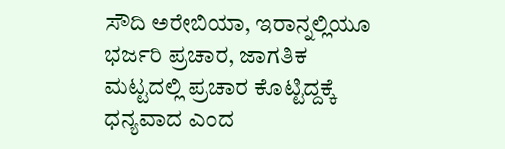ಸೌದಿ ಅರೇಬಿಯಾ, ಇರಾನ್ನಲ್ಲಿಯೂ ಭರ್ಜರಿ ಪ್ರಚಾರ, ಜಾಗತಿಕ ಮಟ್ಟದಲ್ಲಿ ಪ್ರಚಾರ ಕೊಟ್ಟಿದ್ದಕ್ಕೆ ಧನ್ಯವಾದ ಎಂದ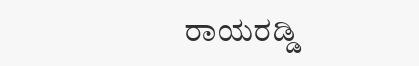ರಾಯರಡ್ಡಿ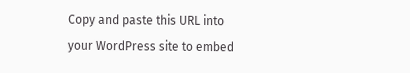Copy and paste this URL into your WordPress site to embed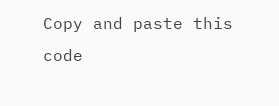Copy and paste this code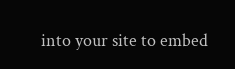into your site to embed